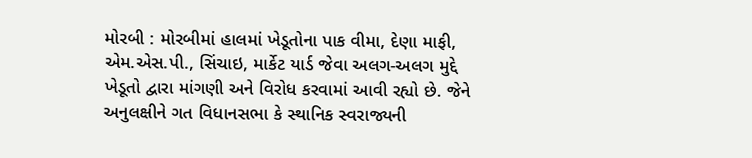મોરબી : મોરબીમાં હાલમાં ખેડૂતોના પાક વીમા, દેણા માફી, એમ.એસ.પી., સિંચાઇ, માર્કેટ યાર્ડ જેવા અલગ-અલગ મુદ્દે ખેડૂતો દ્વારા માંગણી અને વિરોધ કરવામાં આવી રહ્યો છે. જેને અનુલક્ષીને ગત વિધાનસભા કે સ્થાનિક સ્વરાજ્યની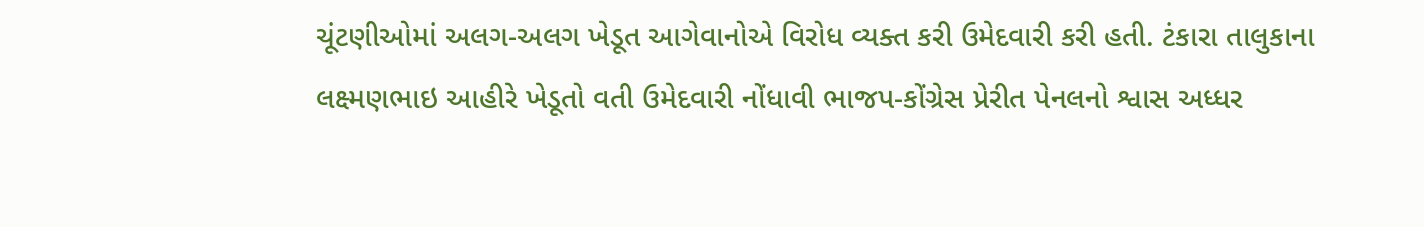ચૂંટણીઓમાં અલગ-અલગ ખેડૂત આગેવાનોએ વિરોધ વ્યક્ત કરી ઉમેદવારી કરી હતી. ટંકારા તાલુકાના લક્ષ્મણભાઇ આહીરે ખેડૂતો વતી ઉમેદવારી નોંધાવી ભાજપ-કોંગ્રેસ પ્રેરીત પેનલનો શ્વાસ અધ્ધર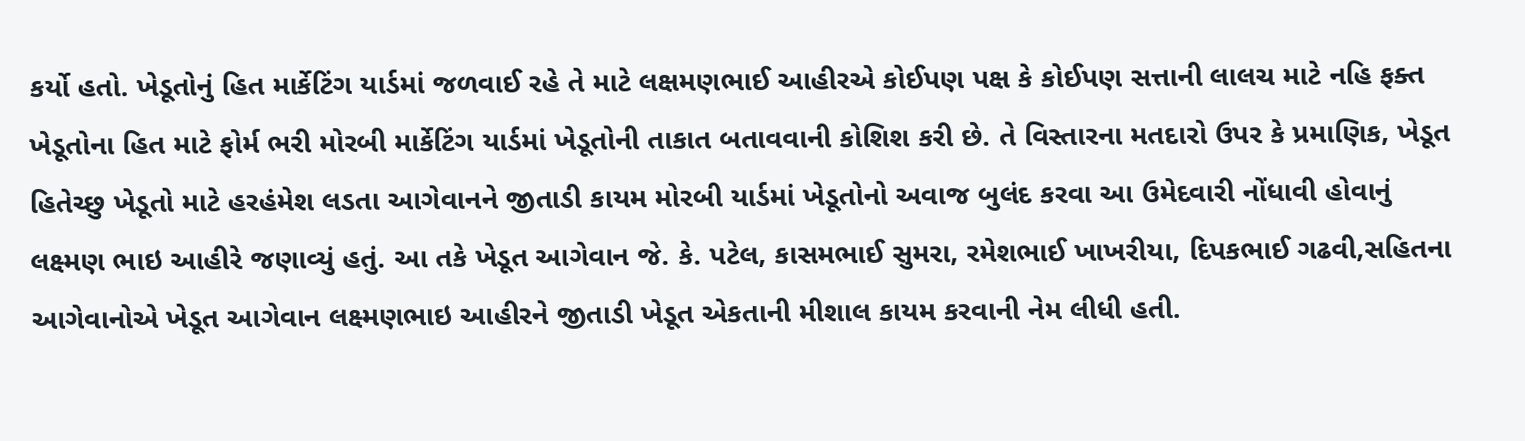કર્યો હતો. ખેડૂતોનું હિત માર્કેટિંગ યાર્ડમાં જળવાઈ રહે તે માટે લક્ષમણભાઈ આહીરએ કોઈપણ પક્ષ કે કોઈપણ સત્તાની લાલચ માટે નહિ ફક્ત ખેડૂતોના હિત માટે ફોર્મ ભરી મોરબી માર્કેટિંગ યાર્ડમાં ખેડૂતોની તાકાત બતાવવાની કોશિશ કરી છે. તે વિસ્તારના મતદારો ઉપર કે પ્રમાણિક, ખેડૂત હિતેચ્છુ ખેડૂતો માટે હરહંમેશ લડતા આગેવાનને જીતાડી કાયમ મોરબી યાર્ડમાં ખેડૂતોનો અવાજ બુલંદ કરવા આ ઉમેદવારી નોંધાવી હોવાનું લક્ષ્મણ ભાઇ આહીરે જણાવ્યું હતું. આ તકે ખેડૂત આગેવાન જે. કે. પટેલ, કાસમભાઈ સુમરા, રમેશભાઈ ખાખરીયા, દિપકભાઈ ગઢવી,સહિતના આગેવાનોએ ખેડૂત આગેવાન લક્ષ્મણભાઇ આહીરને જીતાડી ખેડૂત એકતાની મીશાલ કાયમ કરવાની નેમ લીધી હતી.